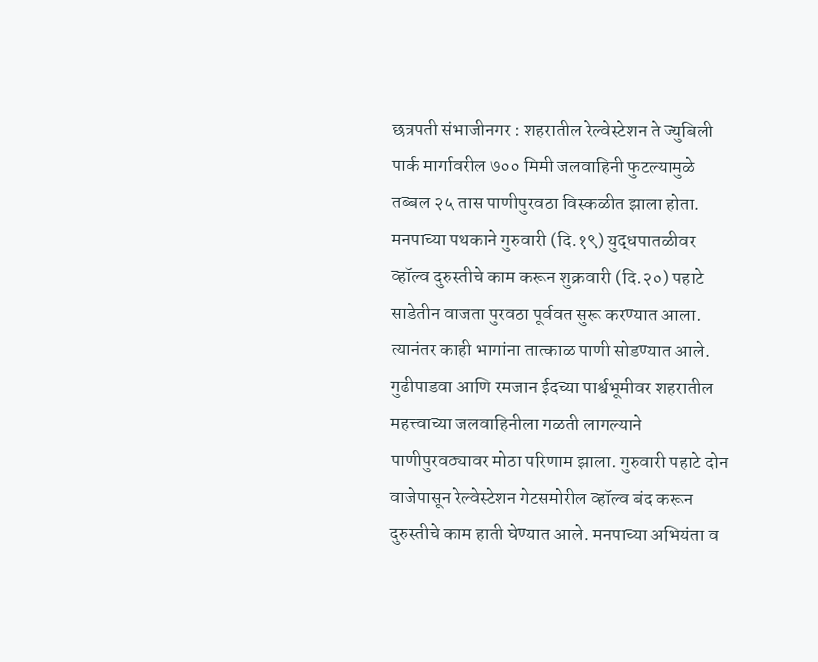छत्रपती संभाजीनगर : शहरातील रेल्वेस्टेशन ते ज्युबिली पार्क मार्गावरील ७०० मिमी जलवाहिनी फुटल्यामुळे तब्बल २५ तास पाणीपुरवठा विस्कळीत झाला होता. मनपाच्या पथकाने गुरुवारी (दि.१९) युद्धपातळीवर व्हॉल्व दुरुस्तीचे काम करून शुक्रवारी (दि.२०) पहाटे साडेतीन वाजता पुरवठा पूर्ववत सुरू करण्यात आला. त्यानंतर काही भागांना तात्काळ पाणी सोडण्यात आले.
गुढीपाडवा आणि रमजान ईदच्या पार्श्वभूमीवर शहरातील महत्त्वाच्या जलवाहिनीला गळती लागल्याने पाणीपुरवठ्यावर मोठा परिणाम झाला. गुरुवारी पहाटे दोन वाजेपासून रेल्वेस्टेशन गेटसमोरील व्हॉल्व बंद करून दुरुस्तीचे काम हाती घेण्यात आले. मनपाच्या अभियंता व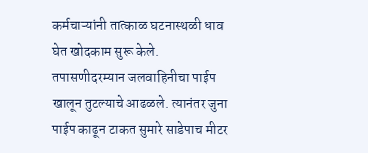कर्मचाऱ्यांनी तात्काळ घटनास्थळी धाव घेत खोदकाम सुरू केले. तपासणीदरम्यान जलवाहिनीचा पाईप खालून तुटल्याचे आढळले. त्यानंतर जुना पाईप काढून टाकत सुमारे साडेपाच मीटर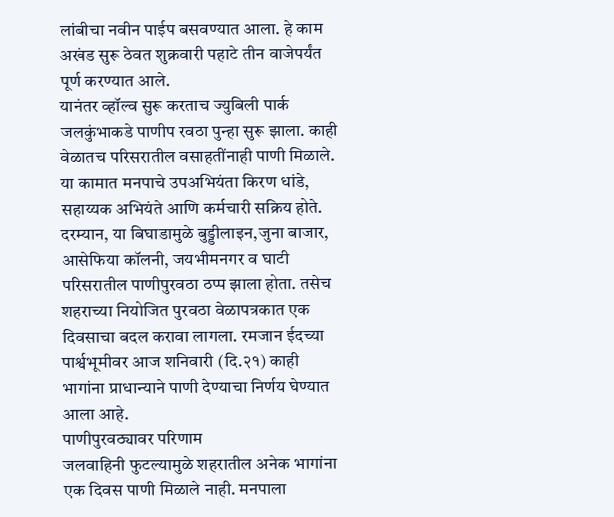लांबीचा नवीन पाईप बसवण्यात आला. हे काम अखंड सुरू ठेवत शुक्रवारी पहाटे तीन वाजेपर्यंत पूर्ण करण्यात आले.
यानंतर व्हॉल्व सुरू करताच ज्युबिली पार्क जलकुंभाकडे पाणीप रवठा पुन्हा सुरू झाला. काही वेळातच परिसरातील वसाहतींनाही पाणी मिळाले. या कामात मनपाचे उपअभियंता किरण धांडे, सहाय्यक अभियंते आणि कर्मचारी सक्रिय होते. दरम्यान, या बिघाडामुळे बुड्डीलाइन,जुना बाजार, आसेफिया कॉलनी, जयभीमनगर व घाटी परिसरातील पाणीपुरवठा ठप्प झाला होता. तसेच शहराच्या नियोजित पुरवठा वेळापत्रकात एक दिवसाचा बदल करावा लागला. रमजान ईदच्या पार्श्वभूमीवर आज शनिवारी (दि.२१) काही भागांना प्राधान्याने पाणी देण्याचा निर्णय घेण्यात आला आहे.
पाणीपुरवठ्यावर परिणाम
जलवाहिनी फुटल्यामुळे शहरातील अनेक भागांना एक दिवस पाणी मिळाले नाही. मनपाला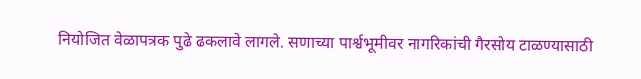नियोजित वेळापत्रक पुढे ढकलावे लागले. सणाच्या पार्श्वभूमीवर नागरिकांची गैरसोय टाळण्यासाठी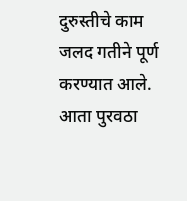दुरुस्तीचे काम जलद गतीने पूर्ण करण्यात आले. आता पुरवठा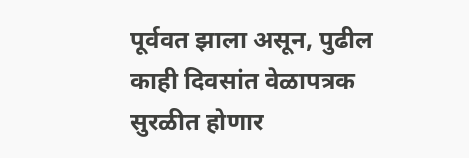पूर्ववत झाला असून, पुढील काही दिवसांत वेळापत्रक सुरळीत होणार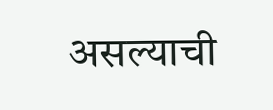असल्याची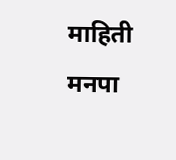माहिती मनपा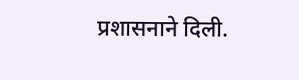प्रशासनाने दिली.